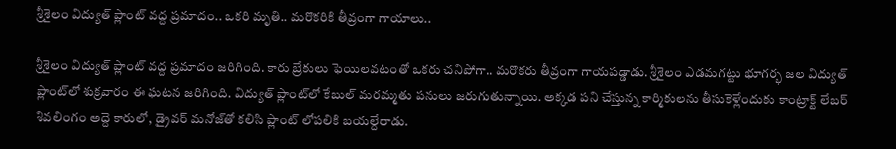శ్రీశైలం విద్యుత్ ప్లాంట్ వద్ద ప్రమాదం.. ఒకరి మృతి.. మరొకరికి తీవ్రంగా గాయాలు..

శ్రీశైలం విద్యుత్ ప్లాంట్ వద్ద ప్రమాదం జరిగింది. కారు బ్రేకులు ఫెయిలవటంతో ఒకరు చనిపోగా.. మరొకరు తీవ్రంగా గాయపడ్డాడు. శ్రీశైలం ఎడమగట్టు భూగర్భ జల విద్యుత్ ప్లాంట్‌లో శుక్రవారం ఈ ఘటన జరిగింది. విద్యుత్‌ ప్లాంట్‌లో కేబుల్‌ మరమ్మతు పనులు జరుగుతున్నాయి. అక్కడ పని చేస్తున్న కార్మికులను తీసుకెళ్లేందుకు కాంట్రాక్ట్‌ లేబర్‌ శివలింగం అద్దె కారులో, డ్రైవర్‌ మనోజ్‌తో కలిసి ప్లాంట్ లోపలికి బయల్దేరాడు.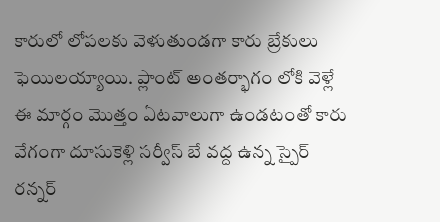కారులో లోపలకు వెళుతుండగా కారు బ్రేకులు ఫెయిలయ్యాయి. ప్లాంట్ అంతర్భాగం లోకి వెళ్లే ఈ మార్గం మొత్తం ఏటవాలుగా ఉండటంతో కారు వేగంగా దూసుకెళ్లి సర్వీస్ బే వద్ద ఉన్న స్పైర్ రన్నర్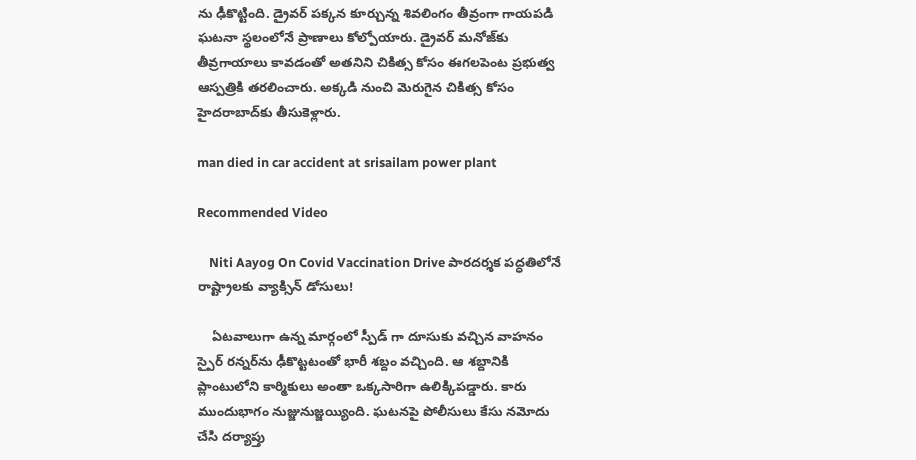ను ఢీకొట్టింది. డ్రైవర్‌ పక్కన కూర్చున్న శివలింగం తీవ్రంగా గాయపడి ఘటనా స్థలంలోనే ప్రాణాలు కోల్పోయారు. డ్రైవర్‌ మనోజ్‌కు తీవ్రగాయాలు కావడంతో అతనిని చికిత్స కోసం ఈగలపెంట ప్రభుత్వ ఆస్పత్రికి తరలించారు. అక్కడి నుంచి మెరుగైన చికిత్స కోసం హైదరాబాద్‌కు తీసుకెళ్లారు.

man died in car accident at srisailam power plant

Recommended Video

    Niti Aayog On Covid Vaccination Drive పారదర్శక పద్ధతిలోనే రాష్ట్రాలకు వ్యాక్సిన్ డోసులు!

    ఏటవాలుగా ఉన్న మార్గంలో స్పీడ్ గా దూసుకు వచ్చిన వాహనం స్పైర్‌ రన్నర్‌ను ఢీకొట్టటంతో భారీ శబ్దం వచ్చింది. ఆ శబ్దానికి ప్లాంటులోని కార్మికులు అంతా ఒక్కసారిగా ఉలిక్కిపడ్డారు. కారు ముందుభాగం నుజ్జునుజ్జయ్యింది. ఘటనపై పోలీసులు కేసు నమోదు చేసి దర్యాప్తు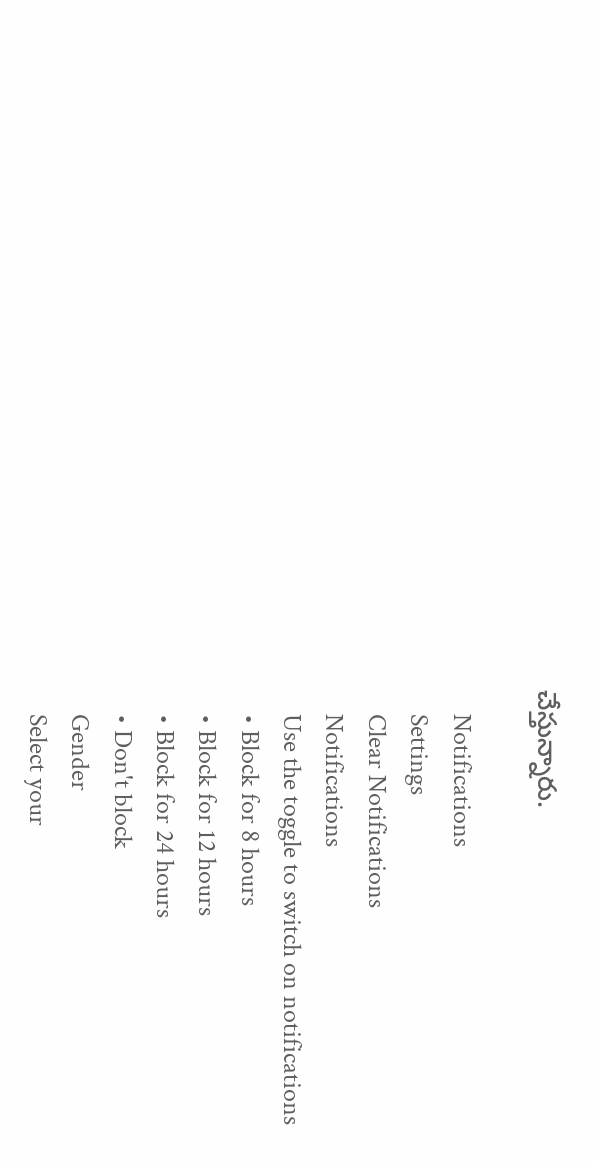చేస్తున్నారు.

    Notifications
    Settings
    Clear Notifications
    Notifications
    Use the toggle to switch on notifications
    • Block for 8 hours
    • Block for 12 hours
    • Block for 24 hours
    • Don't block
    Gender
    Select your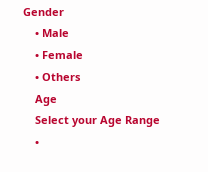Gender
    • Male
    • Female
    • Others
    Age
    Select your Age Range
    •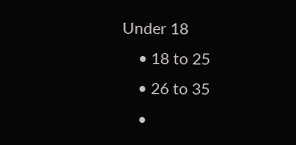Under 18
    • 18 to 25
    • 26 to 35
    •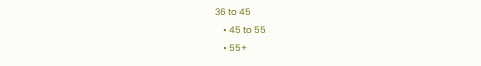36 to 45
    • 45 to 55
    • 55+